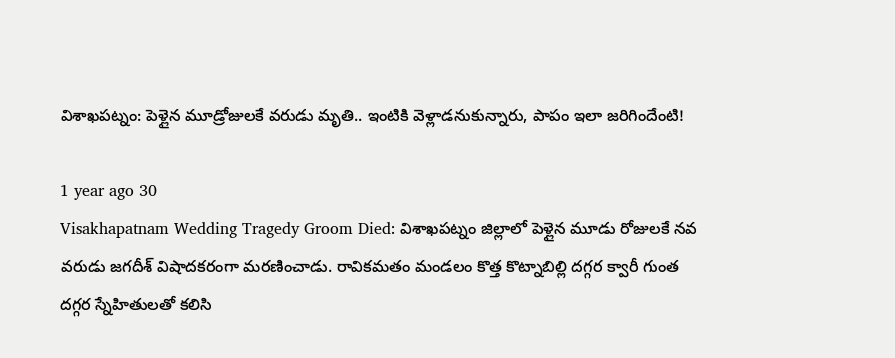విశాఖపట్నం: పెళ్లైన మూడ్రోజులకే వరుడు మృతి.. ఇంటికి వెళ్లాడనుకున్నారు, పాపం ఇలా జరిగిందేంటి!

1 year ago 30
Visakhapatnam Wedding Tragedy Groom Died: విశాఖపట్నం జిల్లాలో పెళ్లైన మూడు రోజులకే నవ వరుడు జగదీశ్ విషాదకరంగా మరణించాడు. రావికమతం మండలం కొత్త కొట్నాబిల్లి దగ్గర క్వారీ గుంత దగ్గర స్నేహితులతో కలిసి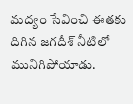మద్యం సేవించి ఈతకు దిగిన జగదీశ్ నీటిలో మునిగిపోయాడు.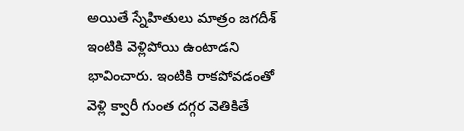అయితే స్నేహితులు మాత్రం జగదీశ్ ఇంటికి వెళ్లిపోయి ఉంటాడని భావించారు. ఇంటికి రాకపోవడంతో వెళ్లి క్వారీ గుంత దగ్గర వెతికితే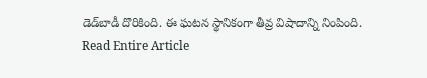డెడ్‌బాడీ దొరికింది. ఈ ఘటన స్థానికంగా తీవ్ర విషాదాన్ని నింపింది.
Read Entire Article